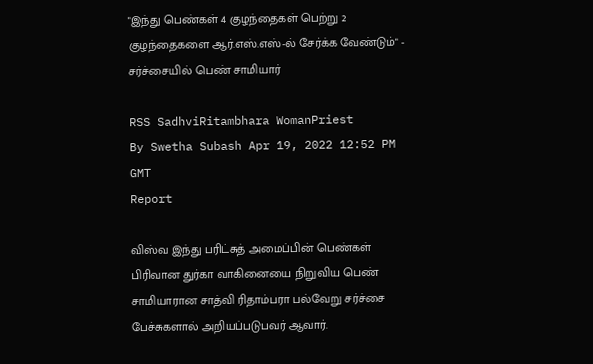"இந்து பெண்கள் 4 குழந்தைகள் பெற்று 2 குழந்தைகளை ஆர்.எஸ்.எஸ்-ல் சேர்க்க வேண்டும்" - சர்ச்சையில் பெண் சாமியார்

RSS SadhviRitambhara WomanPriest
By Swetha Subash Apr 19, 2022 12:52 PM GMT
Report

விஸ்வ இந்து பரிட்சுத் அமைப்பின் பெண்கள் பிரிவான துர்கா வாகினையை நிறுவிய பெண் சாமியாரான சாத்வி ரிதாம்பரா பல்வேறு சர்ச்சை பேச்சுகளால் அறியப்படுபவர் ஆவார்.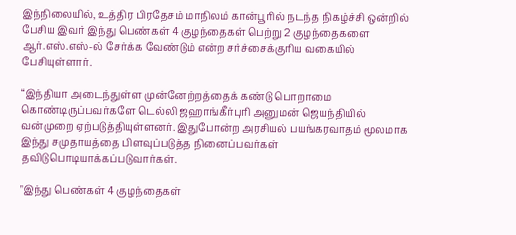இந்நிலையில், உத்திர பிரதேசம் மாநிலம் கான்பூரில் நடந்த நிகழ்ச்சி ஒன்றில் பேசிய இவர் இந்து பெண்கள் 4 குழந்தைகள் பெற்று 2 குழந்தைகளை ஆர்.எஸ்.எஸ்-ல் சேர்க்க வேண்டும் என்ற சர்ச்சைக்குரிய வகையில் பேசியுள்ளார்.

“இந்தியா அடைந்துள்ள முன்னேற்றத்தைக் கண்டு பொறாமை கொண்டிருப்பவர்களே டெல்லி ஜஹாங்கீர்புரி அனுமன் ஜெயந்தியில் வன்முறை ஏற்படுத்தியுள்ளனர். இதுபோன்ற அரசியல் பயங்கரவாதம் மூலமாக இந்து சமுதாயத்தை பிளவுப்படுத்த நினைப்பவர்கள் தவிடுபொடியாக்கப்படுவார்கள்.

"இந்து பெண்கள் 4 குழந்தைகள்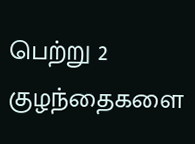பெற்று 2 குழந்தைகளை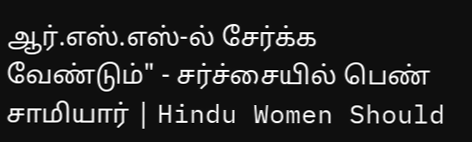ஆர்.எஸ்.எஸ்-ல் சேர்க்க வேண்டும்" - சர்ச்சையில் பெண் சாமியார் | Hindu Women Should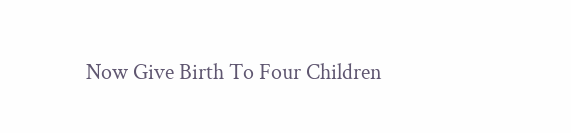Now Give Birth To Four Children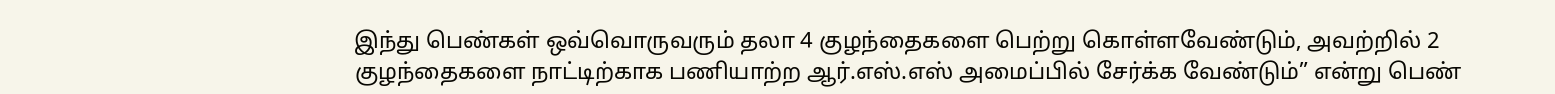இந்து பெண்கள் ஒவ்வொருவரும் தலா 4 குழந்தைகளை பெற்று கொள்ளவேண்டும், அவற்றில் 2 குழந்தைகளை நாட்டிற்காக பணியாற்ற ஆர்.எஸ்.எஸ் அமைப்பில் சேர்க்க வேண்டும்” என்று பெண்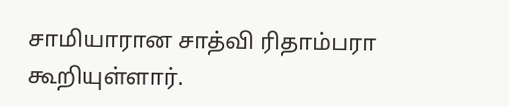சாமியாரான சாத்வி ரிதாம்பரா கூறியுள்ளார்.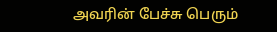அவரின் பேச்சு பெரும்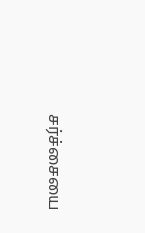சர்ச்சையை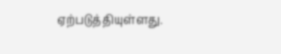ஏற்படுத்தியுள்ளது.